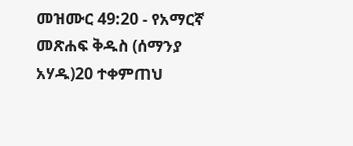መዝሙር 49:20 - የአማርኛ መጽሐፍ ቅዱስ (ሰማንያ አሃዱ)20 ተቀምጠህ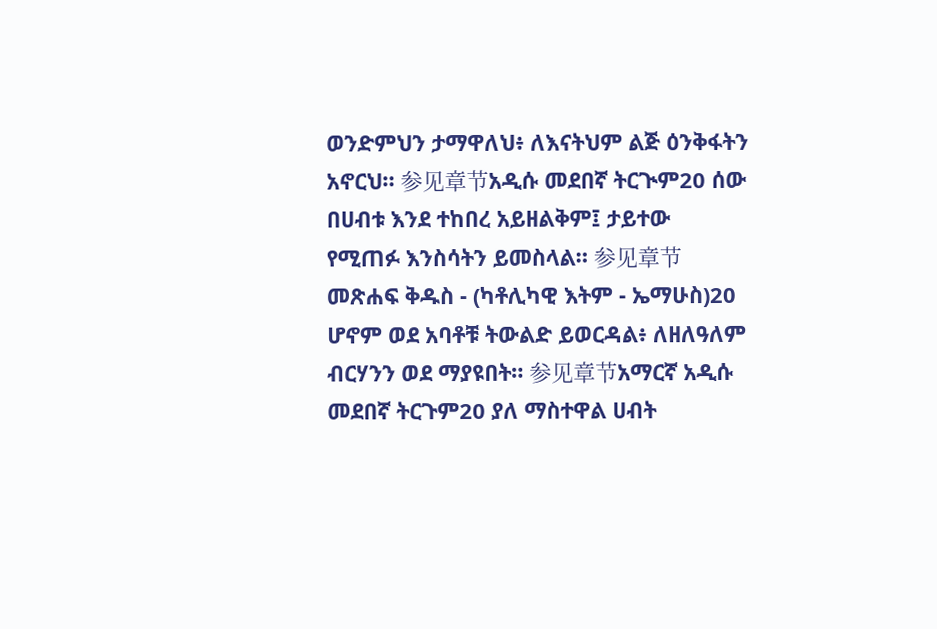ወንድምህን ታማዋለህ፥ ለእናትህም ልጅ ዕንቅፋትን አኖርህ። 参见章节አዲሱ መደበኛ ትርጒም20 ሰው በሀብቱ እንደ ተከበረ አይዘልቅም፤ ታይተው የሚጠፉ እንስሳትን ይመስላል። 参见章节መጽሐፍ ቅዱስ - (ካቶሊካዊ እትም - ኤማሁስ)20 ሆኖም ወደ አባቶቹ ትውልድ ይወርዳል፥ ለዘለዓለም ብርሃንን ወደ ማያዩበት። 参见章节አማርኛ አዲሱ መደበኛ ትርጉም20 ያለ ማስተዋል ሀብት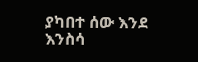ያካበተ ሰው እንደ እንስሳ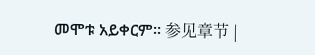መሞቱ አይቀርም። 参见章节 |